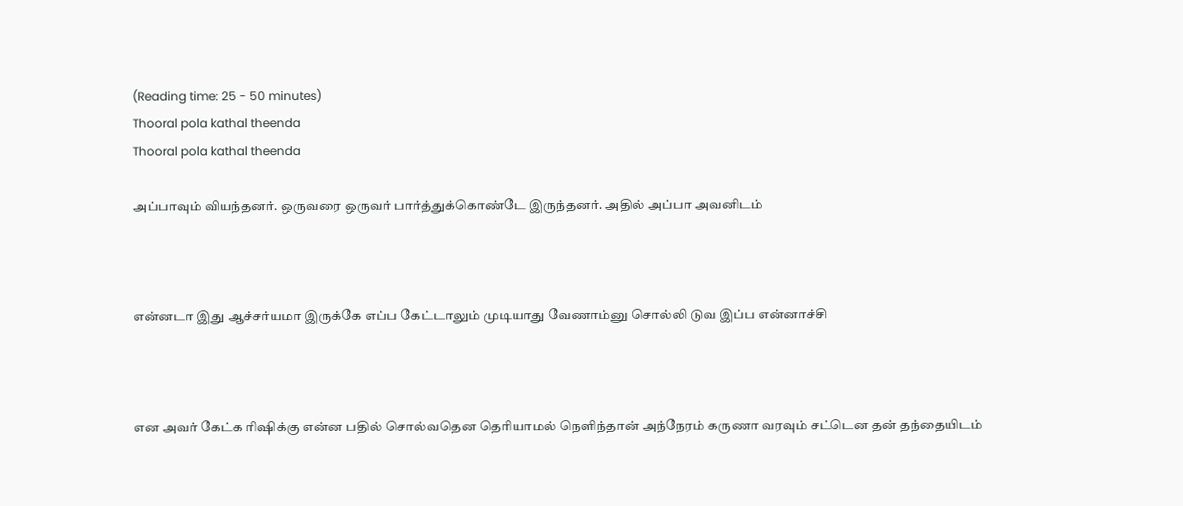(Reading time: 25 - 50 minutes)
Thooral pola kathal theenda
Thooral pola kathal theenda

அப்பாவும் வியந்தனர். ஒருவரை ஒருவர் பார்த்துக்கொண்டே இருந்தனர். அதில் அப்பா அவனிடம்



என்னடா இது ஆச்சர்யமா இருக்கே எப்ப கேட்டாலும் முடியாது வேணாம்னு சொல்லி டுவ இப்ப என்னாச்சி



என அவர் கேட்க ரிஷிக்கு என்ன பதில் சொல்வதென தெரியாமல் நெளிந்தான் அந்நேரம் கருணா வரவும் சட்டென தன் தந்தையிடம்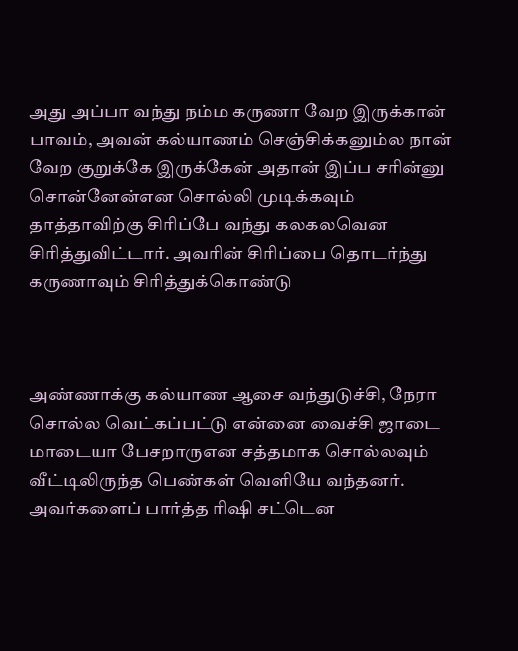அது அப்பா வந்து நம்ம கருணா வேற இருக்கான் பாவம், அவன் கல்யாணம் செஞ்சிக்கனும்ல நான் வேற குறுக்கே இருக்கேன் அதான் இப்ப சரின்னு சொன்னேன்என சொல்லி முடிக்கவும் தாத்தாவிற்கு சிரிப்பே வந்து கலகலவென சிரித்துவிட்டார். அவரின் சிரிப்பை தொடர்ந்து கருணாவும் சிரித்துக்கொண்டு



அண்ணாக்கு கல்யாண ஆசை வந்துடுச்சி, நேரா சொல்ல வெட்கப்பட்டு என்னை வைச்சி ஜாடை மாடையா பேசறாருஎன சத்தமாக சொல்லவும் வீட்டிலிருந்த பெண்கள் வெளியே வந்தனர். அவர்களைப் பார்த்த ரிஷி சட்டென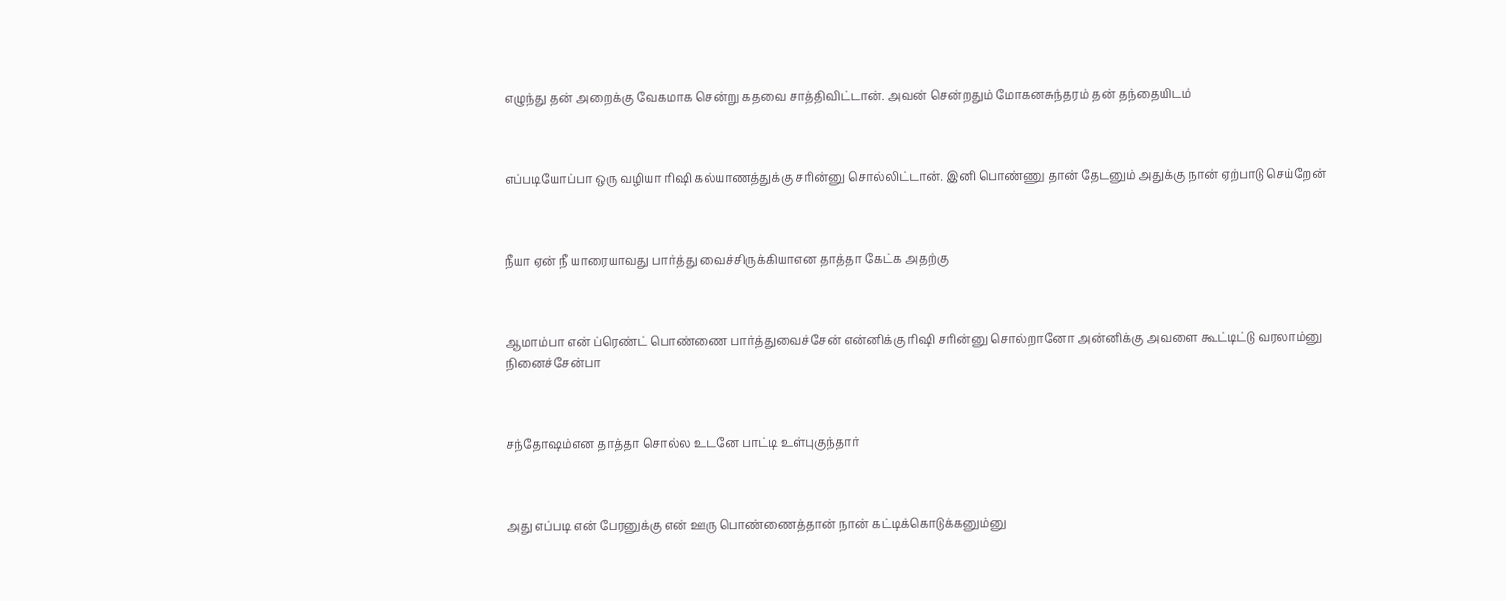எழுந்து தன் அறைக்கு வேகமாக சென்று கதவை சாத்திவிட்டான். அவன் சென்றதும் மோகனசுந்தரம் தன் தந்தையிடம்



எப்படியோப்பா ஒரு வழியா ரிஷி கல்யாணத்துக்கு சரின்னு சொல்லிட்டான். இனி பொண்ணு தான் தேடனும் அதுக்கு நான் ஏற்பாடு செய்றேன்



நீயா ஏன் நீ யாரையாவது பார்த்து வைச்சிருக்கியாஎன தாத்தா கேட்க அதற்கு



ஆமாம்பா என் ப்ரெண்ட் பொண்ணை பார்த்துவைச்சேன் என்னிக்கு ரிஷி சரின்னு சொல்றானோ அன்னிக்கு அவளை கூட்டிட்டு வரலாம்னு நினைச்சேன்பா



சந்தோஷம்என தாத்தா சொல்ல உடனே பாட்டி உள்புகுந்தார்



அது எப்படி என் பேரனுக்கு என் ஊரு பொண்ணைத்தான் நான் கட்டிக்கொடுக்கனும்னு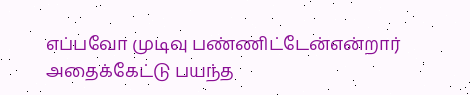எப்பவோ முடிவு பண்ணிட்டேன்என்றார் அதைக்கேட்டு பயந்த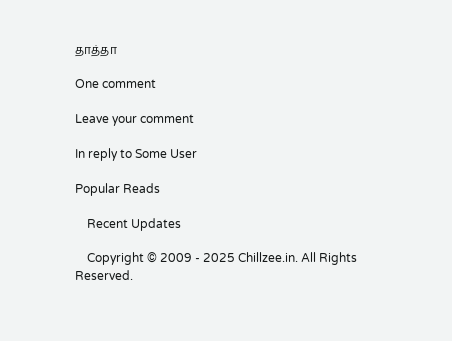தாத்தா

One comment

Leave your comment

In reply to Some User

Popular Reads

    Recent Updates

    Copyright © 2009 - 2025 Chillzee.in. All Rights Reserved.